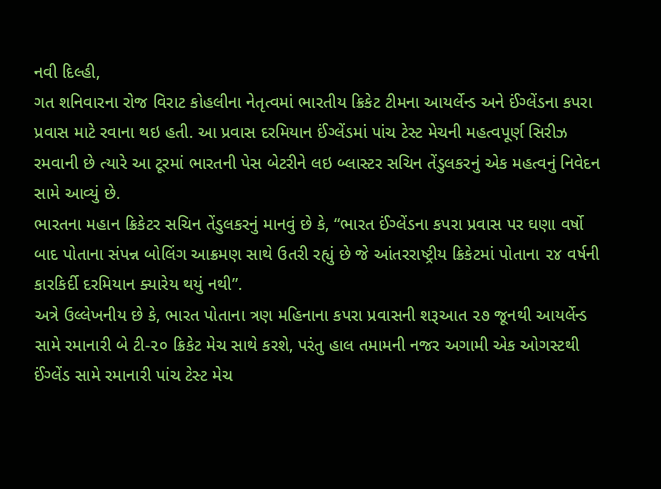નવી દિલ્હી,
ગત શનિવારના રોજ વિરાટ કોહલીના નેતૃત્વમાં ભારતીય ક્રિકેટ ટીમના આયર્લેન્ડ અને ઈંગ્લેંડના કપરા પ્રવાસ માટે રવાના થઇ હતી. આ પ્રવાસ દરમિયાન ઈંગ્લેંડમાં પાંચ ટેસ્ટ મેચની મહત્વપૂર્ણ સિરીઝ રમવાની છે ત્યારે આ ટૂરમાં ભારતની પેસ બેટરીને લઇ બ્લાસ્ટર સચિન તેંડુલકરનું એક મહત્વનું નિવેદન સામે આવ્યું છે.
ભારતના મહાન ક્રિકેટર સચિન તેંડુલકરનું માનવું છે કે, “ભારત ઈંગ્લેંડના કપરા પ્રવાસ પર ઘણા વર્ષો બાદ પોતાના સંપન્ન બોલિંગ આક્રમણ સાથે ઉતરી રહ્યું છે જે આંતરરાષ્ટ્રીય ક્રિકેટમાં પોતાના ૨૪ વર્ષની કારકિર્દી દરમિયાન ક્યારેય થયું નથી”.
અત્રે ઉલ્લેખનીય છે કે, ભારત પોતાના ત્રણ મહિનાના કપરા પ્રવાસની શરૂઆત ૨૭ જૂનથી આયર્લેન્ડ સામે રમાનારી બે ટી-૨૦ ક્રિકેટ મેચ સાથે કરશે, પરંતુ હાલ તમામની નજર અગામી એક ઓગસ્ટથી ઈંગ્લેંડ સામે રમાનારી પાંચ ટેસ્ટ મેચ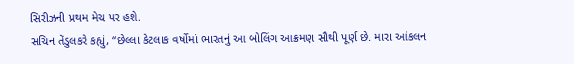સિરીઝની પ્રથમ મેચ પર હશે.
સચિન તેંડુલકરે કહ્યું, “છેલ્લા કેટલાક વર્ષોમાં ભારતનું આ બોલિંગ આક્રમણ સૌથી પૂર્ણ છે. મારા આંકલન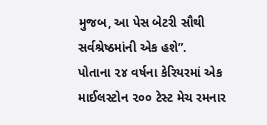મુજબ, આ પેસ બેટરી સૌથી સર્વશ્રેષ્ઠમાંની એક હશે”.
પોતાના ૨૪ વર્ષના કેરિયરમાં એક માઈલસ્ટોન ૨૦૦ ટેસ્ટ મેચ રમનાર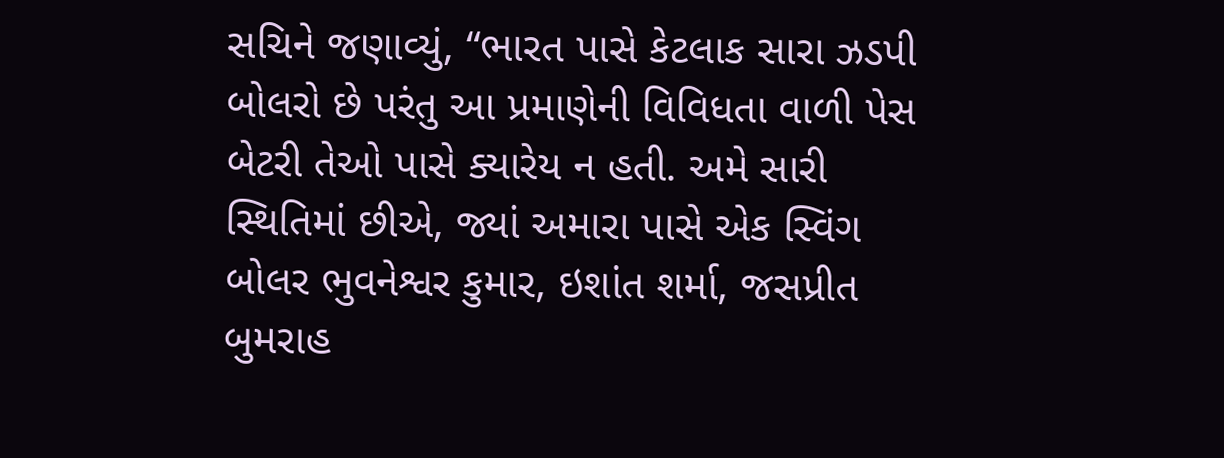સચિને જણાવ્યું, “ભારત પાસે કેટલાક સારા ઝડપી બોલરો છે પરંતુ આ પ્રમાણેની વિવિધતા વાળી પેસ બેટરી તેઓ પાસે ક્યારેય ન હતી. અમે સારી સ્થિતિમાં છીએ, જ્યાં અમારા પાસે એક સ્વિંગ બોલર ભુવનેશ્વર કુમાર, ઇશાંત શર્મા, જસપ્રીત બુમરાહ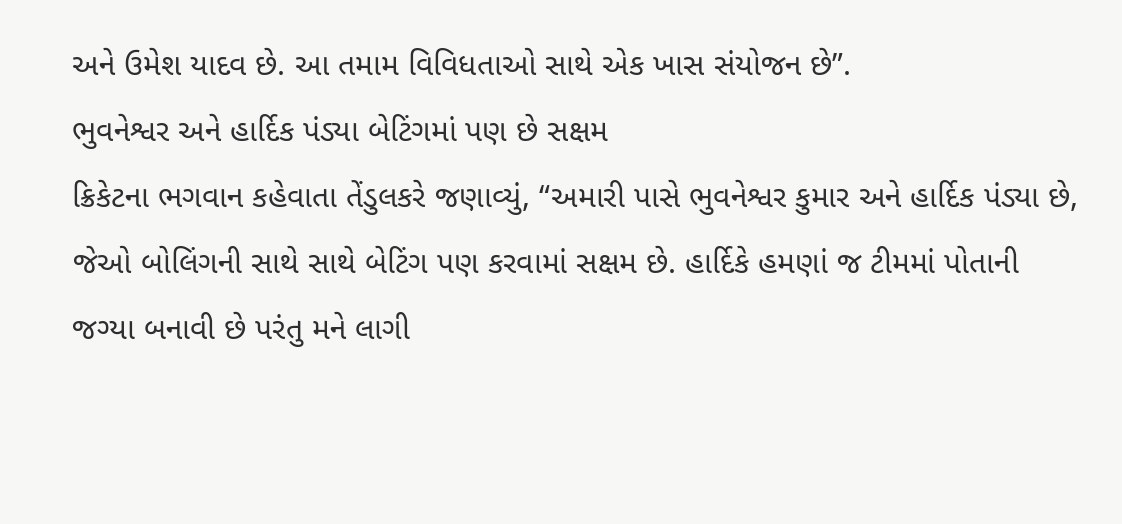અને ઉમેશ યાદવ છે. આ તમામ વિવિધતાઓ સાથે એક ખાસ સંયોજન છે”.
ભુવનેશ્વર અને હાર્દિક પંડ્યા બેટિંગમાં પણ છે સક્ષમ
ક્રિકેટના ભગવાન કહેવાતા તેંડુલકરે જણાવ્યું, “અમારી પાસે ભુવનેશ્વર કુમાર અને હાર્દિક પંડ્યા છે, જેઓ બોલિંગની સાથે સાથે બેટિંગ પણ કરવામાં સક્ષમ છે. હાર્દિકે હમણાં જ ટીમમાં પોતાની જગ્યા બનાવી છે પરંતુ મને લાગી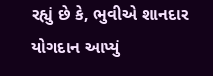રહ્યું છે કે, ભુવીએ શાનદાર યોગદાન આપ્યું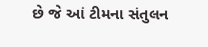છે જે આં ટીમના સંતુલન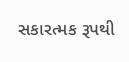સકારત્મક રૂપથી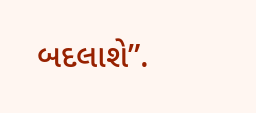બદલાશે”.